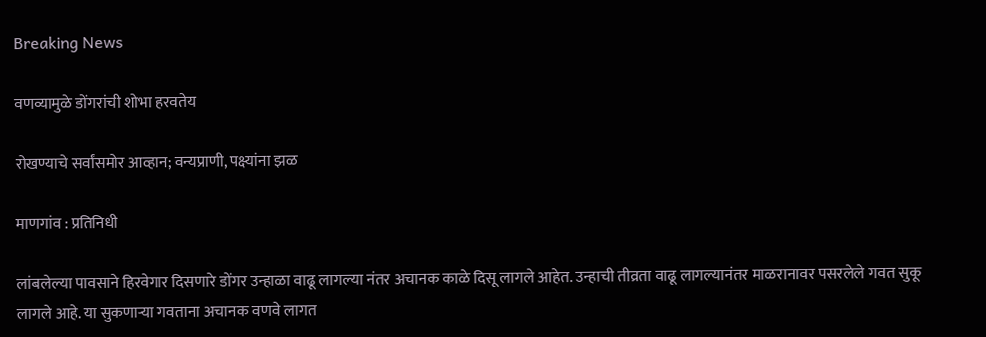Breaking News

वणव्यामुळे डोंगरांची शोभा हरवतेय

रोखण्याचे सर्वांसमोर आव्हान; वन्यप्राणी, पक्ष्यांना झळ

माणगांव : प्रतिनिधी

लांबलेल्या पावसाने हिरवेगार दिसणारे डोंगर उन्हाळा वाढू लागल्या नंतर अचानक काळे दिसू लागले आहेत. उन्हाची तीव्रता वाढू लागल्यानंतर माळरानावर पसरलेले गवत सुकू लागले आहे. या सुकणार्‍या गवताना अचानक वणवे लागत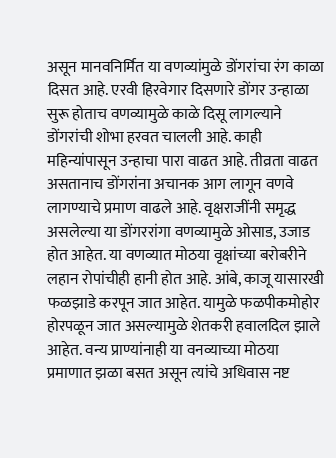असून मानवनिर्मित या वणव्यांमुळे डोंगरांचा रंग काळा दिसत आहे. एरवी हिरवेगार दिसणारे डोंगर उन्हाळा सुरू होताच वणव्यामुळे काळे दिसू लागल्याने डोंगरांची शोभा हरवत चालली आहे. काही महिन्यांपासून उन्हाचा पारा वाढत आहे. तीव्रता वाढत असतानाच डोंगरांना अचानक आग लागून वणवे लागण्याचे प्रमाण वाढले आहे. वृक्षराजींनी समृद्ध असलेल्या या डोंगररांगा वणव्यामुळे ओसाड, उजाड होत आहेत. या वणव्यात मोठया वृक्षांच्या बरोबरीने लहान रोपांचीही हानी होत आहे. आंबे, काजू यासारखी फळझाडे करपून जात आहेत. यामुळे फळपीकमोहोर होरपळून जात असल्यामुळे शेतकरी हवालदिल झाले आहेत. वन्य प्राण्यांनाही या वनव्याच्या मोठया प्रमाणात झळा बसत असून त्यांचे अधिवास नष्ट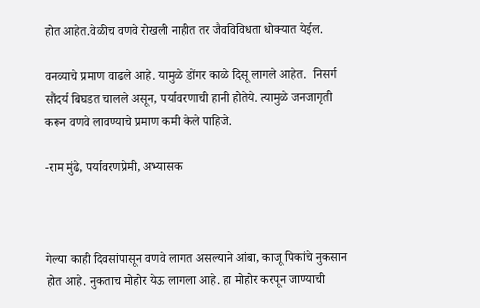होत आहेत.वेळीच वणवे रोखली नाहीत तर जैवविविधता धोक्यात येईल.

वनव्याचे प्रमाण वाढले आहे. यामुळे डोंगर काळे दिसू लागले आहेत.  निसर्ग सौंदर्य बिघडत चालले असून, पर्यावरणाची हानी होतेये. त्यामुळे जनजागृती करून वणवे लावण्याचे प्रमाण कमी केले पाहिजे.

-राम मुंढे, पर्यावरणप्रेमी, अभ्यासक



गेल्या काही दिवसांपासून वणवे लागत असल्याने आंबा, काजू पिकांचे नुकसान होत आहे. नुकताच मोहोर येऊ लागला आहे. हा मोहोर करपून जाण्याची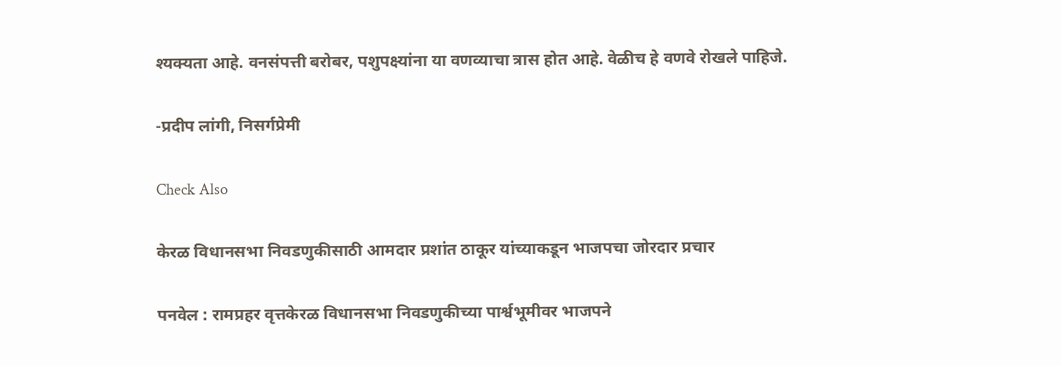श्यक्यता आहे. वनसंपत्ती बरोबर, पशुपक्ष्यांना या वणव्याचा त्रास होत आहे. वेळीच हे वणवे रोखले पाहिजे.

-प्रदीप लांगी, निसर्गप्रेमी

Check Also

केरळ विधानसभा निवडणुकीसाठी आमदार प्रशांत ठाकूर यांच्याकडून भाजपचा जोरदार प्रचार

पनवेल : रामप्रहर वृत्तकेरळ विधानसभा निवडणुकीच्या पार्श्वभूमीवर भाजपने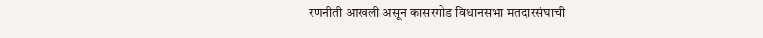रणनीती आखली असून कासरगोड विधानसभा मतदारसंघाची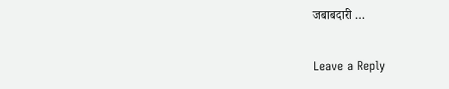जबाबदारी …

Leave a Reply